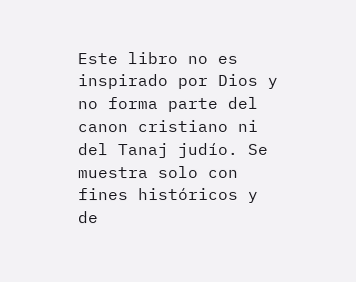Este libro no es inspirado por Dios y no forma parte del canon cristiano ni del Tanaj judío. Se muestra solo con fines históricos y de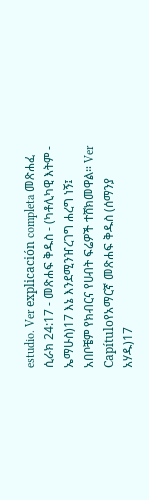estudio. Ver explicación completa መጽሐፈ ሲራክ 24:17 - መጽሐፍ ቅዱስ - (ካቶሊካዊ እትም - ኤማሁስ)17 እኔ እንደሚንዠረገግ ሐረግ ነኝ፤ አበቦቼም የክብርና የሀብት ፍሬዎች ተሸክመዋል። Ver Capítuloየአማርኛ መጽሐፍ ቅዱስ (ሰማንያ አሃዱ)17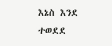እኔስ እንደ ተወደደ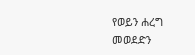የወይን ሐረግ መወደድን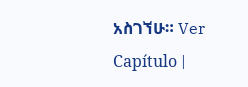አስገኘሁ። Ver Capítulo |